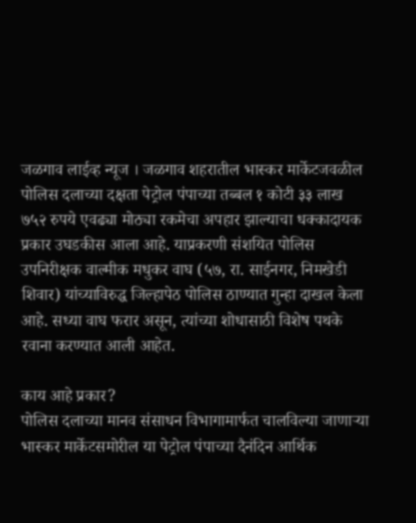जळगाव लाईव्ह न्यूज । जळगाव शहरातील भास्कर मार्केटजवळील पोलिस दलाच्या दक्षता पेट्रोल पंपाच्या तब्बल १ कोटी ३३ लाख ७५२ रुपये एवढ्या मोठ्या रकमेचा अपहार झाल्याचा धक्कादायक प्रकार उघडकीस आला आहे. याप्रकरणी संशयित पोलिस उपनिरीक्षक वाल्मीक मधुकर वाघ (५७, रा. साईनगर, निमखेडी शिवार) यांच्याविरुद्ध जिल्हापेठ पोलिस ठाण्यात गुन्हा दाखल केला आहे. सध्या वाघ फरार असून, त्यांच्या शोधासाठी विशेष पथके रवाना करण्यात आली आहेत.

काय आहे प्रकार?
पोलिस दलाच्या मानव संसाधन विभागामार्फत चालविल्या जाणाऱ्या भास्कर मार्केटसमोरील या पेट्रोल पंपाच्या दैनंदिन आर्थिक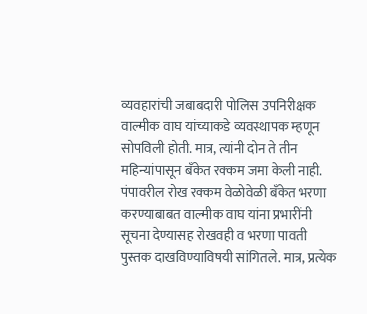व्यवहारांची जबाबदारी पोलिस उपनिरीक्षक वाल्मीक वाघ यांच्याकडे व्यवस्थापक म्हणून सोपविली होती. मात्र, त्यांनी दोन ते तीन महिन्यांपासून बँकेत रक्कम जमा केली नाही. पंपावरील रोख रक्कम वेळोवेळी बँकेत भरणा करण्याबाबत वाल्मीक वाघ यांना प्रभारींनी सूचना देण्यासह रोखवही व भरणा पावती पुस्तक दाखविण्याविषयी सांगितले. मात्र, प्रत्येक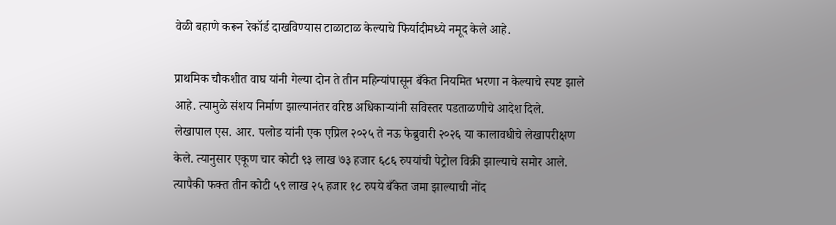वेळी बहाणे करून रेकॉर्ड दाखविण्यास टाळाटाळ केल्याचे फिर्यादीमध्ये नमूद केले आहे.

प्राथमिक चौकशीत वाघ यांनी गेल्या दोन ते तीन महिन्यांपासून बँकेत नियमित भरणा न केल्याचे स्पष्ट झाले आहे. त्यामुळे संशय निर्माण झाल्यानंतर वरिष्ठ अधिकाऱ्यांनी सविस्तर पडताळणीचे आदेश दिले.
लेखापाल एस. आर. पलोड यांनी एक एप्रिल २०२५ ते नऊ फेब्रुवारी २०२६ या कालावधीचे लेखापरीक्षण केले. त्यानुसार एकूण चार कोटी ९३ लाख ७३ हजार ६८६ रुपयांची पेट्रोल विक्री झाल्याचे समोर आले. त्यापैकी फक्त तीन कोटी ५९ लाख २५ हजार १८ रुपये बँकेत जमा झाल्याची नोंद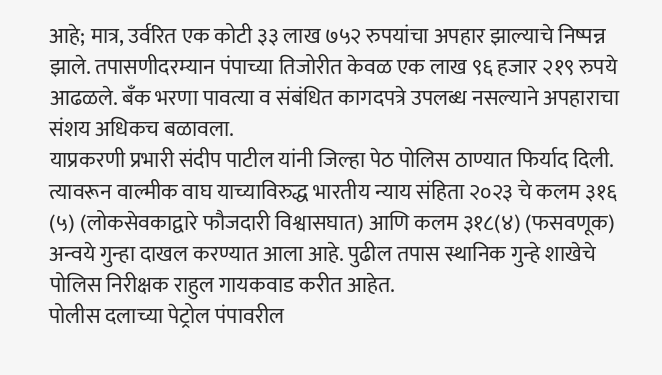आहे; मात्र, उर्वरित एक कोटी ३३ लाख ७५२ रुपयांचा अपहार झाल्याचे निष्पन्न झाले. तपासणीदरम्यान पंपाच्या तिजोरीत केवळ एक लाख ९६ हजार २१९ रुपये आढळले. बँक भरणा पावत्या व संबंधित कागदपत्रे उपलब्ध नसल्याने अपहाराचा संशय अधिकच बळावला.
याप्रकरणी प्रभारी संदीप पाटील यांनी जिल्हा पेठ पोलिस ठाण्यात फिर्याद दिली. त्यावरून वाल्मीक वाघ याच्याविरुद्ध भारतीय न्याय संहिता २०२३ चे कलम ३१६ (५) (लोकसेवकाद्वारे फौजदारी विश्वासघात) आणि कलम ३१८(४) (फसवणूक) अन्वये गुन्हा दाखल करण्यात आला आहे. पुढील तपास स्थानिक गुन्हे शाखेचे पोलिस निरीक्षक राहुल गायकवाड करीत आहेत.
पोलीस दलाच्या पेट्रोल पंपावरील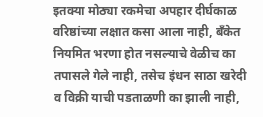इतक्या मोठ्या रकमेचा अपहार दीर्घकाळ वरिष्ठांच्या लक्षात कसा आला नाही, बँकेत नियमित भरणा होत नसल्याचे वेळीच का तपासले गेले नाही, तसेच इंधन साठा खरेदी व विक्री याची पडताळणी का झाली नाही,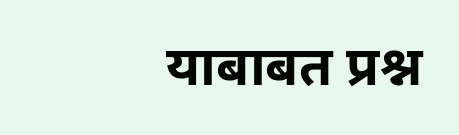याबाबत प्रश्न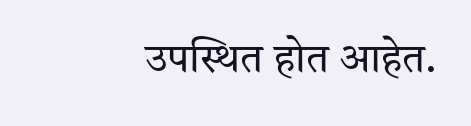उपस्थित होत आहेत.